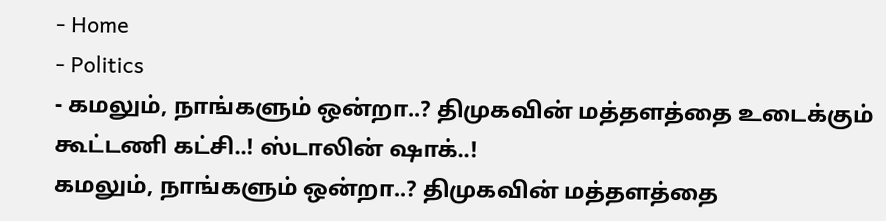- Home
- Politics
- கமலும், நாங்களும் ஒன்றா..? திமுகவின் மத்தளத்தை உடைக்கும் கூட்டணி கட்சி..! ஸ்டாலின் ஷாக்..!
கமலும், நாங்களும் ஒன்றா..? திமுகவின் மத்தளத்தை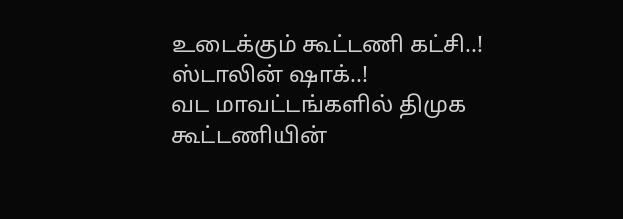உடைக்கும் கூட்டணி கட்சி..! ஸ்டாலின் ஷாக்..!
வட மாவட்டங்களில் திமுக கூட்டணியின்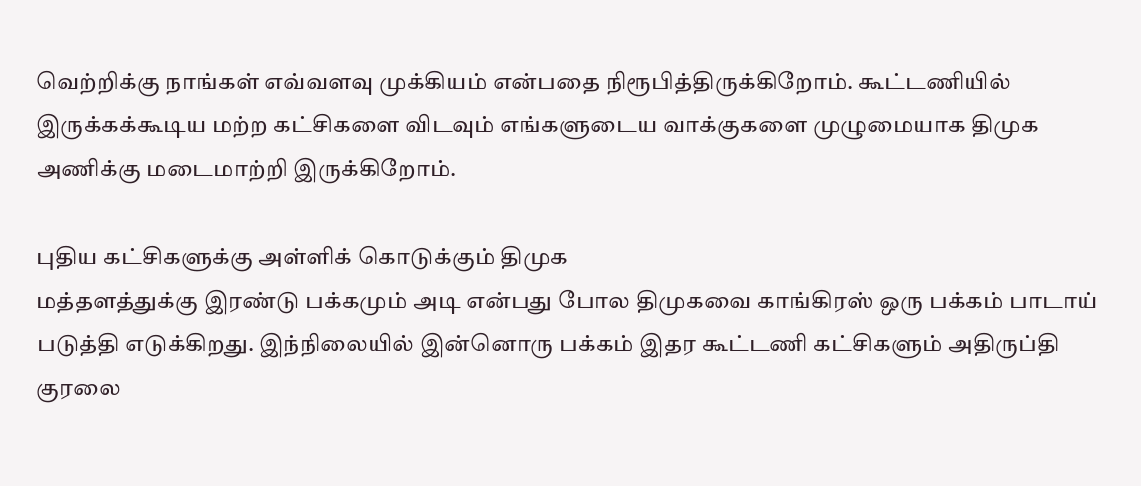வெற்றிக்கு நாங்கள் எவ்வளவு முக்கியம் என்பதை நிரூபித்திருக்கிறோம். கூட்டணியில் இருக்கக்கூடிய மற்ற கட்சிகளை விடவும் எங்களுடைய வாக்குகளை முழுமையாக திமுக அணிக்கு மடைமாற்றி இருக்கிறோம்.

புதிய கட்சிகளுக்கு அள்ளிக் கொடுக்கும் திமுக
மத்தளத்துக்கு இரண்டு பக்கமும் அடி என்பது போல திமுகவை காங்கிரஸ் ஒரு பக்கம் பாடாய் படுத்தி எடுக்கிறது. இந்நிலையில் இன்னொரு பக்கம் இதர கூட்டணி கட்சிகளும் அதிருப்தி குரலை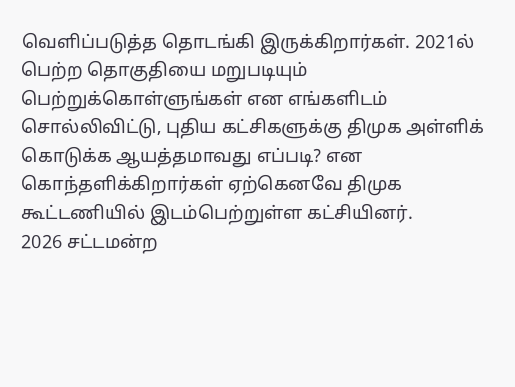வெளிப்படுத்த தொடங்கி இருக்கிறார்கள். 2021ல் பெற்ற தொகுதியை மறுபடியும் பெற்றுக்கொள்ளுங்கள் என எங்களிடம் சொல்லிவிட்டு, புதிய கட்சிகளுக்கு திமுக அள்ளிக் கொடுக்க ஆயத்தமாவது எப்படி? என கொந்தளிக்கிறார்கள் ஏற்கெனவே திமுக கூட்டணியில் இடம்பெற்றுள்ள கட்சியினர்.
2026 சட்டமன்ற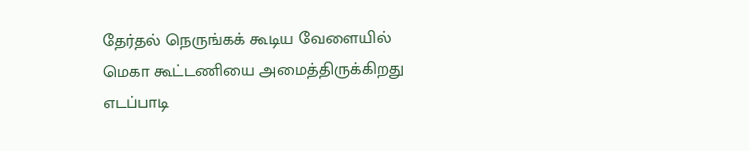தேர்தல் நெருங்கக் கூடிய வேளையில் மெகா கூட்டணியை அமைத்திருக்கிறது எடப்பாடி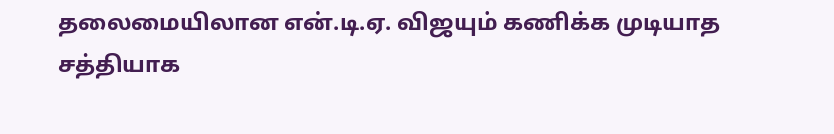தலைமையிலான என்.டி.ஏ. விஜயும் கணிக்க முடியாத சத்தியாக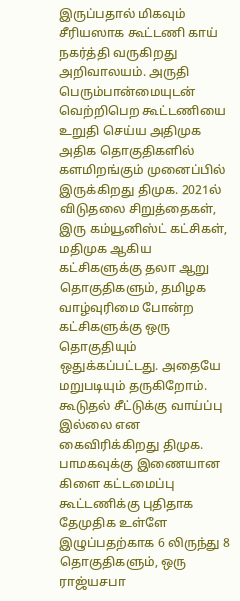இருப்பதால் மிகவும் சீரியஸாக கூட்டணி காய் நகர்த்தி வருகிறது அறிவாலயம். அருதி பெரும்பான்மையுடன் வெற்றிபெற கூட்டணியை உறுதி செய்ய அதிமுக அதிக தொகுதிகளில் களமிறங்கும் முனைப்பில் இருக்கிறது திமுக. 2021ல் விடுதலை சிறுத்தைகள், இரு கம்யூனிஸ்ட் கட்சிகள், மதிமுக ஆகிய கட்சிகளுக்கு தலா ஆறு தொகுதிகளும், தமிழக வாழ்வுரிமை போன்ற கட்சிகளுக்கு ஒரு தொகுதியும் ஒதுக்கப்பட்டது. அதையே மறுபடியும் தருகிறோம். கூடுதல் சீட்டுக்கு வாய்ப்பு இல்லை என கைவிரிக்கிறது திமுக.
பாமகவுக்கு இணையான கிளை கட்டமைப்பு
கூட்டணிக்கு புதிதாக தேமுதிக உள்ளே இழுப்பதற்காக 6 லிருந்து 8 தொகுதிகளும், ஒரு ராஜ்யசபா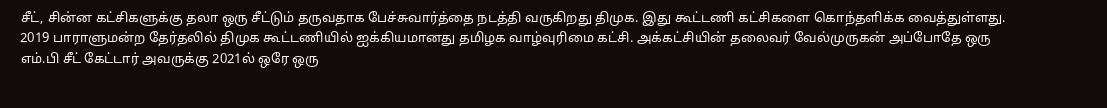சீட், சின்ன கட்சிகளுக்கு தலா ஒரு சீட்டும் தருவதாக பேச்சுவார்த்தை நடத்தி வருகிறது திமுக. இது கூட்டணி கட்சிகளை கொந்தளிக்க வைத்துள்ளது. 2019 பாராளுமன்ற தேர்தலில் திமுக கூட்டணியில் ஐக்கியமானது தமிழக வாழ்வுரிமை கட்சி. அக்கட்சியின் தலைவர் வேல்முருகன் அப்போதே ஒரு எம்.பி சீட் கேட்டார் அவருக்கு 2021ல் ஒரே ஒரு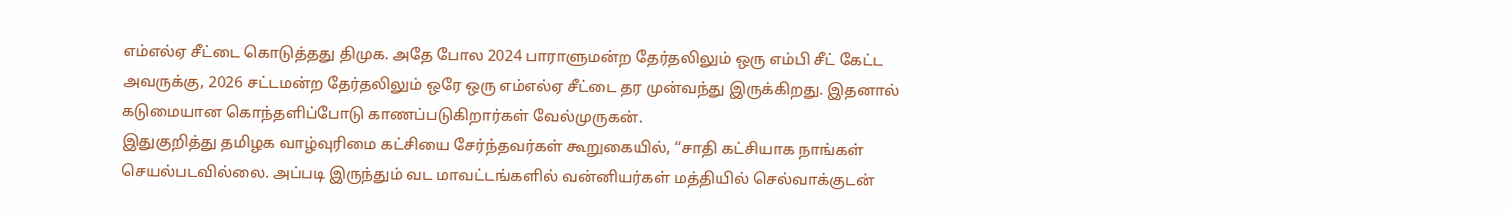எம்எல்ஏ சீட்டை கொடுத்தது திமுக. அதே போல 2024 பாராளுமன்ற தேர்தலிலும் ஒரு எம்பி சீட் கேட்ட அவருக்கு, 2026 சட்டமன்ற தேர்தலிலும் ஒரே ஒரு எம்எல்ஏ சீட்டை தர முன்வந்து இருக்கிறது. இதனால் கடுமையான கொந்தளிப்போடு காணப்படுகிறார்கள் வேல்முருகன்.
இதுகுறித்து தமிழக வாழ்வுரிமை கட்சியை சேர்ந்தவர்கள் கூறுகையில், ‘‘சாதி கட்சியாக நாங்கள் செயல்படவில்லை. அப்படி இருந்தும் வட மாவட்டங்களில் வன்னியர்கள் மத்தியில் செல்வாக்குடன்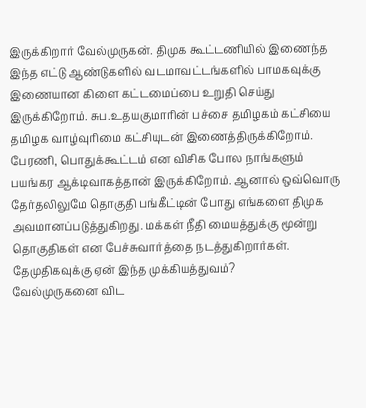இருக்கிறார் வேல்முருகன். திமுக கூட்டணியில் இணைந்த இந்த எட்டு ஆண்டுகளில் வடமாவட்டங்களில் பாமகவுக்கு இணையான கிளை கட்டமைப்பை உறுதி செய்து இருக்கிறோம். சுப.உதயகுமாரின் பச்சை தமிழகம் கட்சியை தமிழக வாழ்வுரிமை கட்சியுடன் இணைத்திருக்கிறோம். பேரணி, பொதுக்கூட்டம் என விசிக போல நாங்களும் பயங்கர ஆக்டிவாகத்தான் இருக்கிறோம். ஆனால் ஒவ்வொரு தேர்தலிலுமே தொகுதி பங்கீட்டின் போது எங்களை திமுக அவமானப்படுத்துகிறது. மக்கள் நீதி மையத்துக்கு மூன்று தொகுதிகள் என பேச்சுவார்த்தை நடத்துகிறார்கள்.
தேமுதிகவுக்கு ஏன் இந்த முக்கியத்துவம்?
வேல்முருகனை விட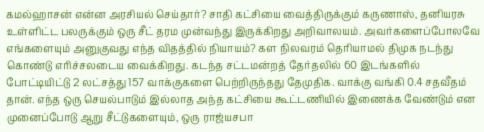கமல்ஹாசன் என்ன அரசியல் செய்தார்? சாதி கட்சியை வைத்திருக்கும் கருணாஸ், தனியரசு உள்ளிட்ட பலருக்கும் ஒரு சீட் தரம முன்வந்து இருக்கிறது அறிவாலயம். அவர்களைப்போலவே எங்களையும் அனுகுவது எந்த விதத்தில் நியாயம்? கள நிலவரம் தெரியாமல் திமுக நடந்து கொண்டு எரிச்சலடைய வைக்கிறது. கடந்த சட்டமன்றத் தேர்தலில் 60 இடங்களில் போட்டியிட்டு 2 லட்சத்து 157 வாக்குகளை பெற்றிருந்தது தேமுதிக. வாக்கு வங்கி 0.4 சதவீதம் தான். எந்த ஒரு செயல்பாடும் இல்லாத அந்த கட்சியை கூட்டணியில் இணைக்க வேண்டும் என முனைப்போடு ஆறு சீட்டுகளையும், ஒரு ராஜ்யசபா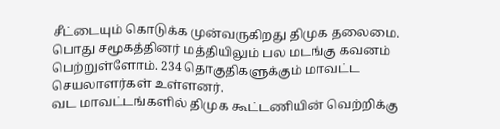சீட்டையும் கொடுக்க முன்வருகிறது திமுக தலைமை. பொது சமூகத்தினர் மத்தியிலும் பல மடங்கு கவனம் பெற்றுள்ளோம். 234 தொகுதிகளுக்கும் மாவட்ட செயலாளர்கள் உள்ளனர்.
வட மாவட்டங்களில் திமுக கூட்டணியின் வெற்றிக்கு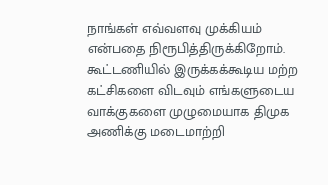நாங்கள் எவ்வளவு முக்கியம் என்பதை நிரூபித்திருக்கிறோம். கூட்டணியில் இருக்கக்கூடிய மற்ற கட்சிகளை விடவும் எங்களுடைய வாக்குகளை முழுமையாக திமுக அணிக்கு மடைமாற்றி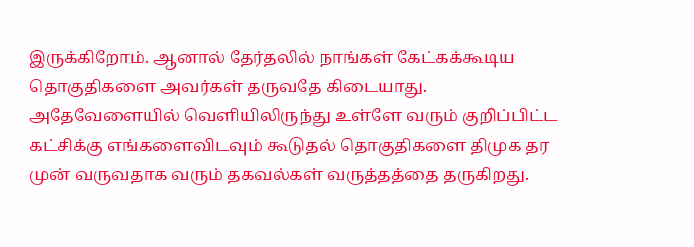இருக்கிறோம். ஆனால் தேர்தலில் நாங்கள் கேட்கக்கூடிய தொகுதிகளை அவர்கள் தருவதே கிடையாது. அதேவேளையில் வெளியிலிருந்து உள்ளே வரும் குறிப்பிட்ட கட்சிக்கு எங்களைவிடவும் கூடுதல் தொகுதிகளை திமுக தர முன் வருவதாக வரும் தகவல்கள் வருத்தத்தை தருகிறது.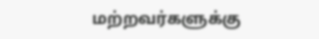மற்றவர்களுக்கு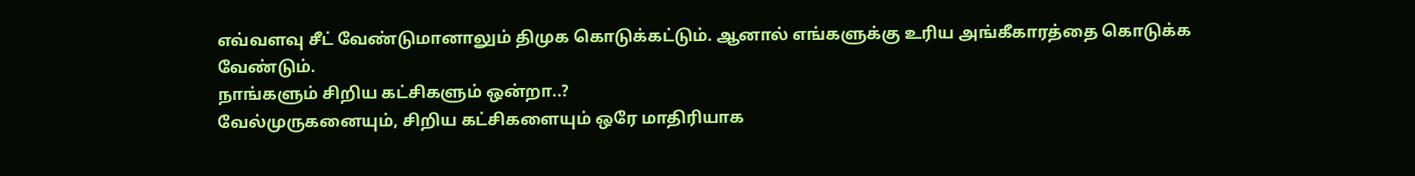எவ்வளவு சீட் வேண்டுமானாலும் திமுக கொடுக்கட்டும். ஆனால் எங்களுக்கு உரிய அங்கீகாரத்தை கொடுக்க வேண்டும்.
நாங்களும் சிறிய கட்சிகளும் ஒன்றா..?
வேல்முருகனையும், சிறிய கட்சிகளையும் ஒரே மாதிரியாக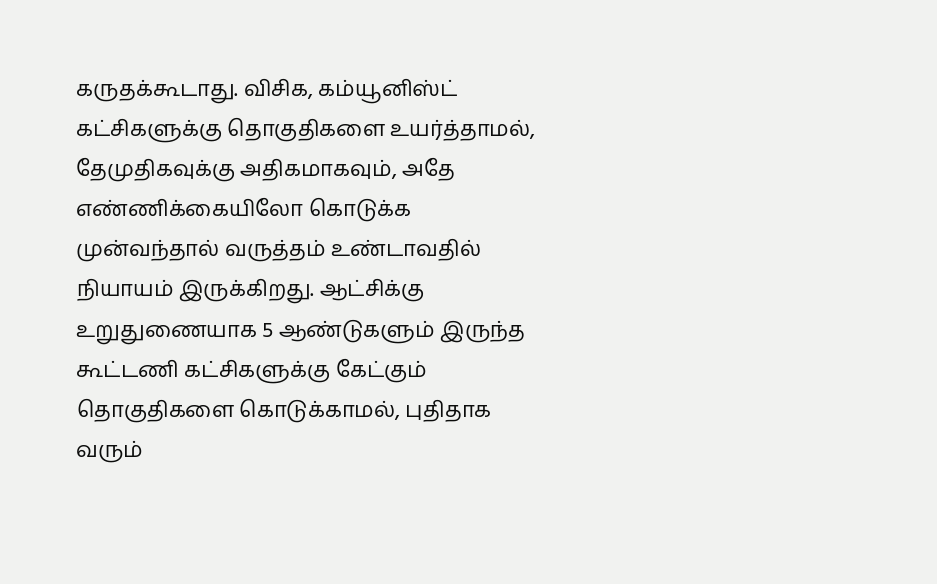கருதக்கூடாது. விசிக, கம்யூனிஸ்ட் கட்சிகளுக்கு தொகுதிகளை உயர்த்தாமல், தேமுதிகவுக்கு அதிகமாகவும், அதே எண்ணிக்கையிலோ கொடுக்க முன்வந்தால் வருத்தம் உண்டாவதில் நியாயம் இருக்கிறது. ஆட்சிக்கு உறுதுணையாக 5 ஆண்டுகளும் இருந்த கூட்டணி கட்சிகளுக்கு கேட்கும் தொகுதிகளை கொடுக்காமல், புதிதாக வரும்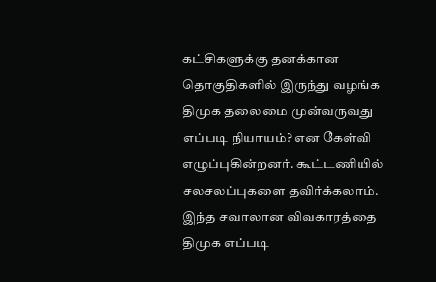கட்சிகளுக்கு தனக்கான தொகுதிகளில் இருந்து வழங்க திமுக தலைமை முன்வருவது எப்படி நியாயம்? என கேள்வி எழுப்புகின்றனர். கூட்டணியில் சலசலப்புகளை தவிர்க்கலாம். இந்த சவாலான விவகாரத்தை திமுக எப்படி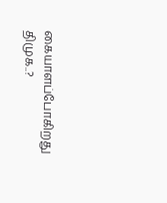கையாளப்போகிறது திமுக..?